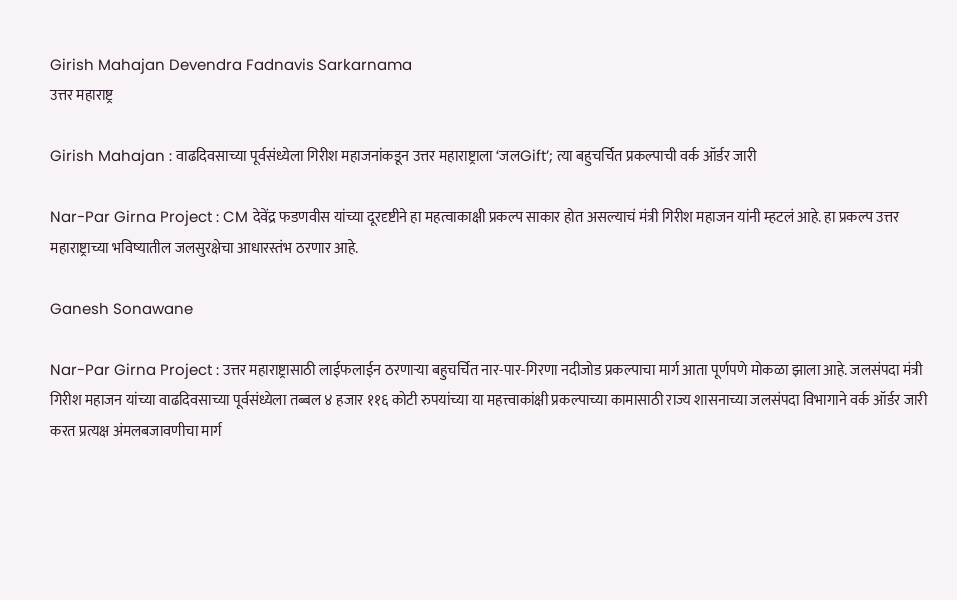Girish Mahajan Devendra Fadnavis Sarkarnama
उत्तर महाराष्ट्र

Girish Mahajan : वाढदिवसाच्या पूर्वसंध्येला गिरीश महाजनांकडून उत्तर महाराष्ट्राला ‘जलGift’; त्या बहुचर्चित प्रकल्पाची वर्क ऑर्डर जारी

Nar-Par Girna Project : CM देवेंद्र फडणवीस यांच्या दूरदृष्टीने हा महत्वाकाक्षी प्रकल्प साकार होत असल्याचं मंत्री गिरीश महाजन यांनी म्हटलं आहे. हा प्रकल्प उत्तर महाराष्ट्राच्या भविष्यातील जलसुरक्षेचा आधारस्तंभ ठरणार आहे.

Ganesh Sonawane

Nar-Par Girna Project : उत्तर महाराष्ट्रासाठी लाईफलाईन ठरणाऱ्या बहुचर्चित नार-पार-गिरणा नदीजोड प्रकल्पाचा मार्ग आता पूर्णपणे मोकळा झाला आहे. जलसंपदा मंत्री गिरीश महाजन यांच्या वाढदिवसाच्या पूर्वसंध्येला तब्बल ४ हजार ११६ कोटी रुपयांच्या या महत्त्वाकांक्षी प्रकल्पाच्या कामासाठी राज्य शासनाच्या जलसंपदा विभागाने वर्क ऑर्डर जारी करत प्रत्यक्ष अंमलबजावणीचा मार्ग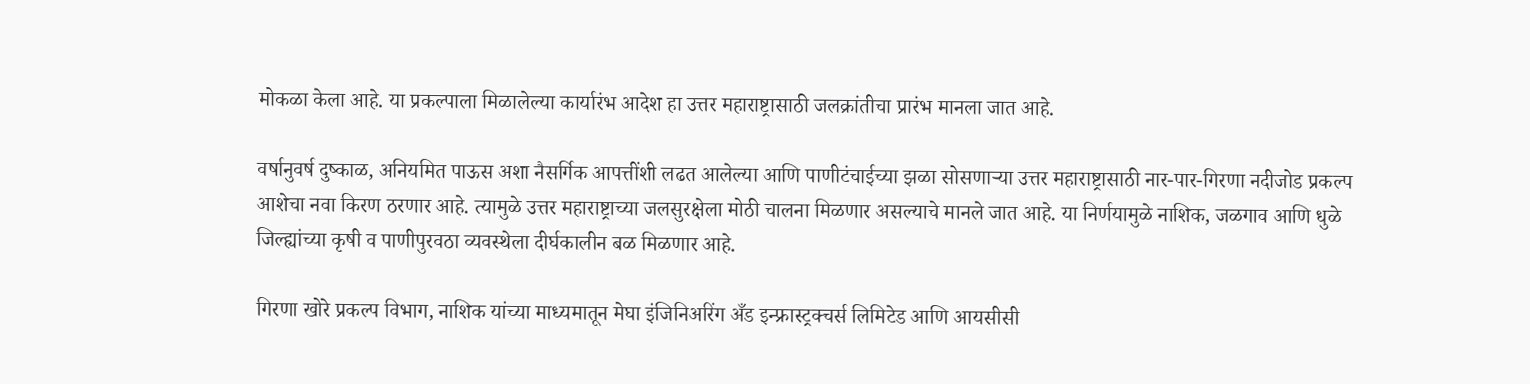मोकळा केला आहे. या प्रकल्पाला मिळालेल्या कार्यारंभ आदेश हा उत्तर महाराष्ट्रासाठी जलक्रांतीचा प्रारंभ मानला जात आहे.

वर्षानुवर्ष दुष्काळ, अनियमित पाऊस अशा नैसर्गिक आपत्तींशी लढत आलेल्या आणि पाणीटंचाईच्या झळा सोसणाऱ्या उत्तर महाराष्ट्रासाठी नार-पार-गिरणा नदीजोड प्रकल्प आशेचा नवा किरण ठरणार आहे. त्यामुळे उत्तर महाराष्ट्राच्या जलसुरक्षेला मोठी चालना मिळणार असल्याचे मानले जात आहे. या निर्णयामुळे नाशिक, जळगाव आणि धुळे जिल्ह्यांच्या कृषी व पाणीपुरवठा व्यवस्थेला दीर्घकालीन बळ मिळणार आहे.

गिरणा खोरे प्रकल्प विभाग, नाशिक यांच्या माध्यमातून मेघा इंजिनिअरिंग अँड इन्फ्रास्ट्रक्चर्स लिमिटेड आणि आयसीसी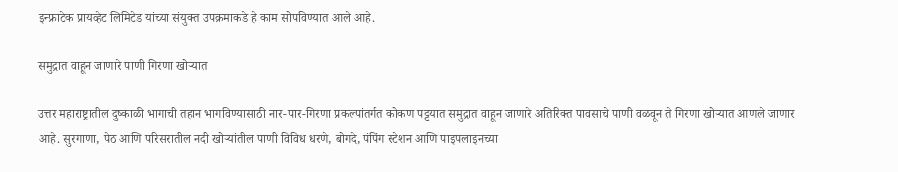इन्फ्राटेक प्रायव्हेट लिमिटेड यांच्या संयुक्त उपक्रमाकडे हे काम सोपविण्यात आले आहे.

समुद्रात वाहून जाणारे पाणी गिरणा खोऱ्यात

उत्तर महाराष्ट्रातील दुष्काळी भागाची तहान भागविण्यासाठी नार-पार-गिरणा प्रकल्पांतर्गत कोकण पट्टयात समुद्रात वाहून जाणारे अतिरिक्त पावसाचे पाणी वळवून ते गिरणा खोऱ्यात आणले जाणार आहे. सुरगाणा, पेठ आणि परिसरातील नदी खोऱ्यांतील पाणी विविध धरणे, बोगदे, पंपिंग स्टेशन आणि पाइपलाइनच्या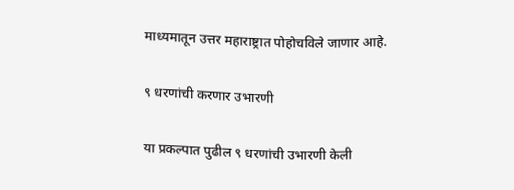माध्यमातून उत्तर महाराष्ट्रात पोहोचविले जाणार आहे.

९ धरणांची करणार उभारणी

या प्रकल्पात पुढील ९ धरणांची उभारणी केली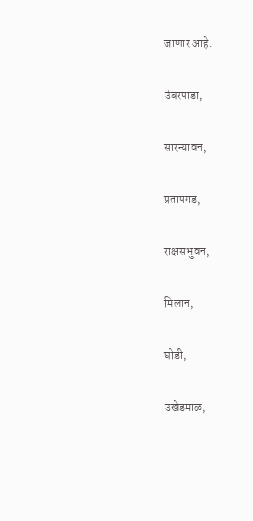जाणार आहे.

उंबरपाडा,

सारन्यावन,

प्रतापगड,

राक्षसभुवन,

मिलान,

घोडी,

उखेडमाळ,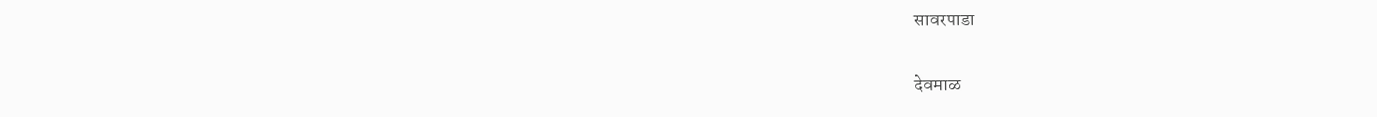सावरपाडा

देवमाळ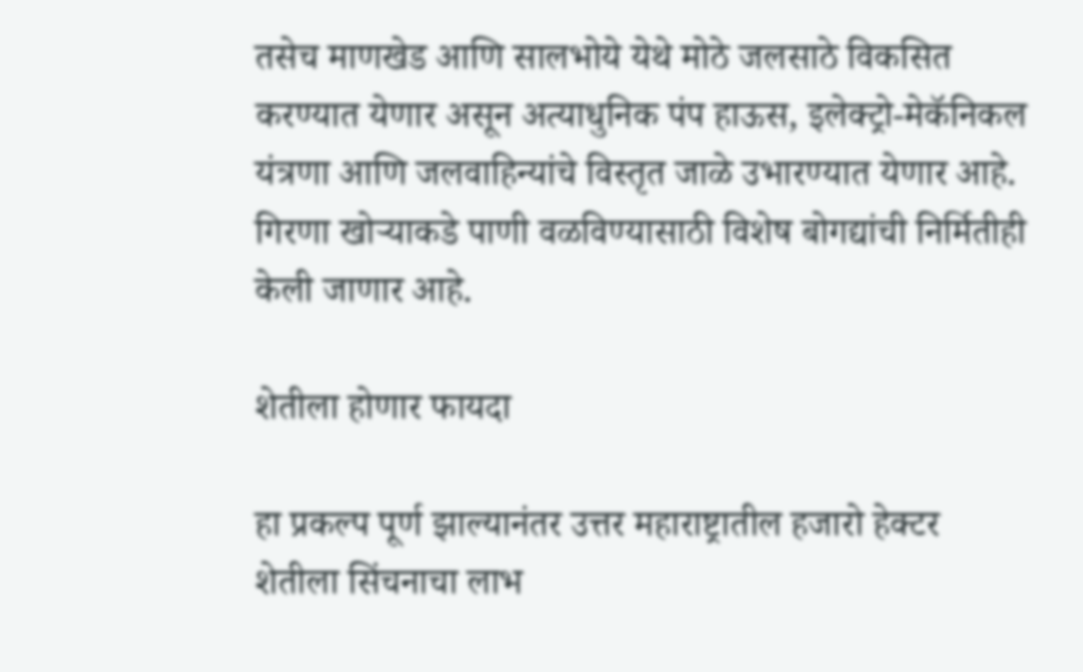तसेच माणखेड आणि सालभोये येथे मोठे जलसाठे विकसित करण्यात येणार असून अत्याधुनिक पंप हाऊस, इलेक्ट्रो-मेकॅनिकल यंत्रणा आणि जलवाहिन्यांचे विस्तृत जाळे उभारण्यात येणार आहे. गिरणा खोऱ्याकडे पाणी वळविण्यासाठी विशेष बोगद्यांची निर्मितीही केली जाणार आहे.

शेतीला होणार फायदा

हा प्रकल्प पूर्ण झाल्यानंतर उत्तर महाराष्ट्रातील हजारो हेक्टर शेतीला सिंचनाचा लाभ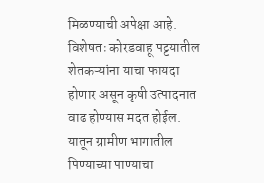मिळण्याची अपेक्षा आहे. विशेषतः कोरडवाहू पट्टयातील शेतकऱ्यांना याचा फायदा होणार असून कृषी उत्पादनात वाढ होण्यास मदत होईल. यातून ग्रामीण भागातील पिण्याच्या पाण्याचा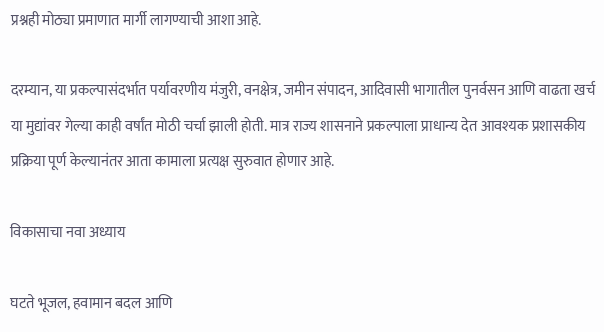प्रश्नही मोठ्या प्रमाणात मार्गी लागण्याची आशा आहे.

दरम्यान, या प्रकल्पासंदर्भात पर्यावरणीय मंजुरी, वनक्षेत्र, जमीन संपादन, आदिवासी भागातील पुनर्वसन आणि वाढता खर्च या मुद्यांवर गेल्या काही वर्षांत मोठी चर्चा झाली होती. मात्र राज्य शासनाने प्रकल्पाला प्राधान्य देत आवश्यक प्रशासकीय प्रक्रिया पूर्ण केल्यानंतर आता कामाला प्रत्यक्ष सुरुवात होणार आहे.

विकासाचा नवा अध्याय

घटते भूजल, हवामान बदल आणि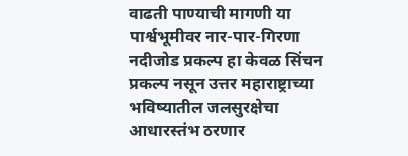वाढती पाण्याची मागणी या पार्श्वभूमीवर नार-पार-गिरणा नदीजोड प्रकल्प हा केवळ सिंचन प्रकल्प नसून उत्तर महाराष्ट्राच्या भविष्यातील जलसुरक्षेचा आधारस्तंभ ठरणार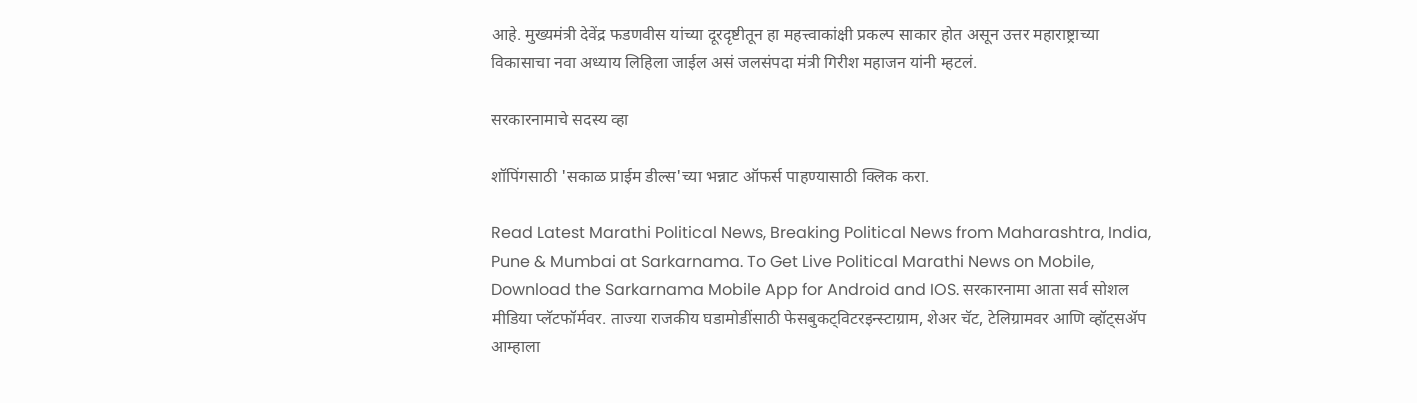आहे. मुख्यमंत्री देवेंद्र फडणवीस यांच्या दूरदृष्टीतून हा महत्त्वाकांक्षी प्रकल्प साकार होत असून उत्तर महाराष्ट्राच्या विकासाचा नवा अध्याय लिहिला जाईल‌ असं जलसंपदा मंत्री गिरीश महाजन यांनी म्हटलं.

सरकारनामाचे सदस्य व्हा

शॉपिंगसाठी 'सकाळ प्राईम डील्स'च्या भन्नाट ऑफर्स पाहण्यासाठी क्लिक करा.

Read Latest Marathi Political News, Breaking Political News from Maharashtra, India, Pune & Mumbai at Sarkarnama. To Get Live Political Marathi News on Mobile, Download the Sarkarnama Mobile App for Android and IOS. सरकारनामा आता सर्व सोशल मीडिया प्लॅटफॉर्मवर. ताज्या राजकीय घडामोडींसाठी फेसबुकट्विटरइन्स्टाग्राम, शेअर चॅट, टेलिग्रामवर आणि व्हॉट्सॲप आम्हाला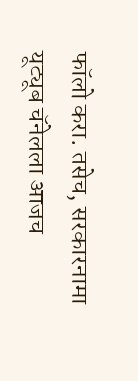फॉलो करा. तसेच, सरकारनामा यूट्यूब चॅनेलला आजच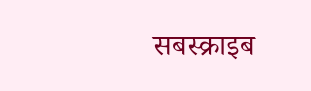सबस्क्राइब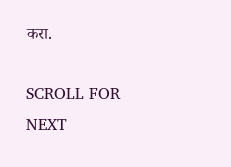करा.

SCROLL FOR NEXT